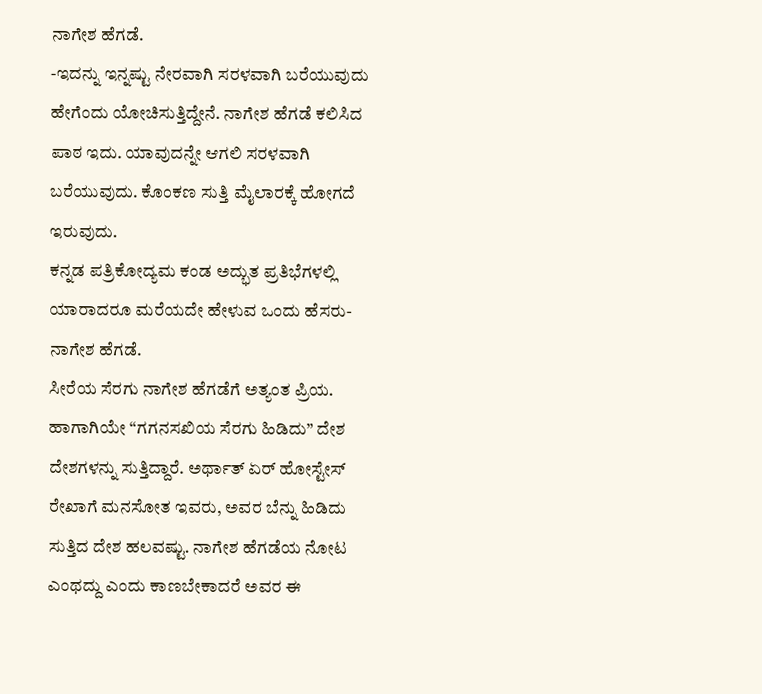ನಾಗೇಶ ಹೆಗಡೆ.
-ಇದನ್ನು ಇನ್ನಷ್ಟು ನೇರವಾಗಿ ಸರಳವಾಗಿ ಬರೆಯುವುದು ಹೇಗೆಂದು ಯೋಚಿಸುತ್ತಿದ್ದೇನೆ. ನಾಗೇಶ ಹೆಗಡೆ ಕಲಿಸಿದ ಪಾಠ ಇದು. ಯಾವುದನ್ನೇ ಆಗಲಿ ಸರಳವಾಗಿ ಬರೆಯುವುದು. ಕೊಂಕಣ ಸುತ್ತಿ ಮೈಲಾರಕ್ಕೆ ಹೋಗದೆ ಇರುವುದು.
ಕನ್ನಡ ಪತ್ರಿಕೋದ್ಯಮ ಕಂಡ ಅದ್ಭುತ ಪ್ರತಿಭೆಗಳಲ್ಲಿ ಯಾರಾದರೂ ಮರೆಯದೇ ಹೇಳುವ ಒಂದು ಹೆಸರು- ನಾಗೇಶ ಹೆಗಡೆ.
ಸೀರೆಯ ಸೆರಗು ನಾಗೇಶ ಹೆಗಡೆಗೆ ಅತ್ಯಂತ ಪ್ರಿಯ. ಹಾಗಾಗಿಯೇ “ಗಗನಸಖಿಯ ಸೆರಗು ಹಿಡಿದು” ದೇಶ ದೇಶಗಳನ್ನು ಸುತ್ತಿದ್ದಾರೆ. ಅರ್ಥಾತ್ ಏರ್ ಹೋಸ್ಟೇಸ್ ರೇಖಾಗೆ ಮನಸೋತ ಇವರು, ಅವರ ಬೆನ್ನು ಹಿಡಿದು ಸುತ್ತಿದ ದೇಶ ಹಲವಷ್ಟು. ನಾಗೇಶ ಹೆಗಡೆಯ ನೋಟ ಎಂಥದ್ದು ಎಂದು ಕಾಣಬೇಕಾದರೆ ಅವರ ಈ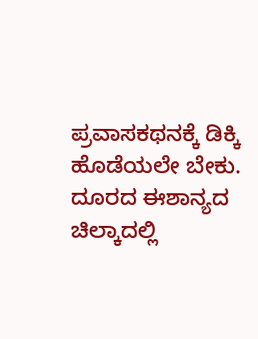ಪ್ರವಾಸಕಥನಕ್ಕೆ ಡಿಕ್ಕಿ ಹೊಡೆಯಲೇ ಬೇಕು.
ದೂರದ ಈಶಾನ್ಯದ ಚಿಲ್ಕಾದಲ್ಲಿ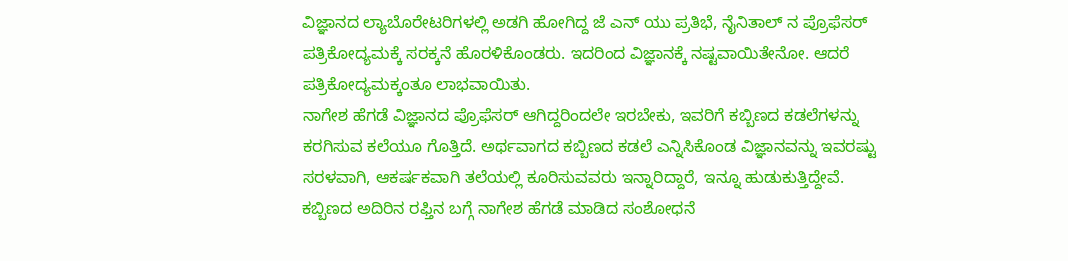ವಿಜ್ಞಾನದ ಲ್ಯಾಬೊರೇಟರಿಗಳಲ್ಲಿ ಅಡಗಿ ಹೋಗಿದ್ದ ಜೆ ಎನ್ ಯು ಪ್ರತಿಭೆ, ನೈನಿತಾಲ್ ನ ಪ್ರೊಫೆಸರ್ ಪತ್ರಿಕೋದ್ಯಮಕ್ಕೆ ಸರಕ್ಕನೆ ಹೊರಳಿಕೊಂಡರು. ಇದರಿಂದ ವಿಜ್ಞಾನಕ್ಕೆ ನಷ್ಟವಾಯಿತೇನೋ. ಆದರೆ ಪತ್ರಿಕೋದ್ಯಮಕ್ಕಂತೂ ಲಾಭವಾಯಿತು.
ನಾಗೇಶ ಹೆಗಡೆ ವಿಜ್ಞಾನದ ಪ್ರೊಫೆಸರ್ ಆಗಿದ್ದರಿಂದಲೇ ಇರಬೇಕು, ಇವರಿಗೆ ಕಬ್ಬಿಣದ ಕಡಲೆಗಳನ್ನು ಕರಗಿಸುವ ಕಲೆಯೂ ಗೊತ್ತಿದೆ. ಅರ್ಥವಾಗದ ಕಬ್ಬಿಣದ ಕಡಲೆ ಎನ್ನಿಸಿಕೊಂಡ ವಿಜ್ಞಾನವನ್ನು ಇವರಷ್ಟು ಸರಳವಾಗಿ, ಆಕರ್ಷಕವಾಗಿ ತಲೆಯಲ್ಲಿ ಕೂರಿಸುವವರು ಇನ್ನಾರಿದ್ದಾರೆ, ಇನ್ನೂ ಹುಡುಕುತ್ತಿದ್ದೇವೆ.
ಕಬ್ಬಿಣದ ಅದಿರಿನ ರಫ್ತಿನ ಬಗ್ಗೆ ನಾಗೇಶ ಹೆಗಡೆ ಮಾಡಿದ ಸಂಶೋಧನೆ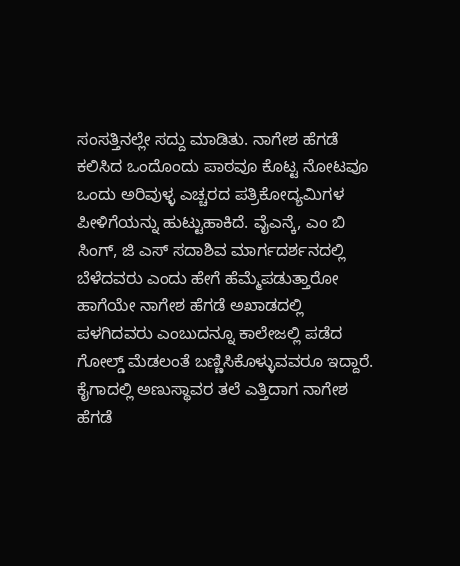ಸಂಸತ್ತಿನಲ್ಲೇ ಸದ್ದು ಮಾಡಿತು. ನಾಗೇಶ ಹೆಗಡೆ ಕಲಿಸಿದ ಒಂದೊಂದು ಪಾಠವೂ ಕೊಟ್ಟ ನೋಟವೂ ಒಂದು ಅರಿವುಳ್ಳ ಎಚ್ಚರದ ಪತ್ರಿಕೋದ್ಯಮಿಗಳ ಪೀಳಿಗೆಯನ್ನು ಹುಟ್ಟುಹಾಕಿದೆ. ವೈಎನ್ಕೆ, ಎಂ ಬಿ ಸಿಂಗ್, ಜಿ ಎಸ್ ಸದಾಶಿವ ಮಾರ್ಗದರ್ಶನದಲ್ಲಿ ಬೆಳೆದವರು ಎಂದು ಹೇಗೆ ಹೆಮ್ಮೆಪಡುತ್ತಾರೋ ಹಾಗೆಯೇ ನಾಗೇಶ ಹೆಗಡೆ ಅಖಾಡದಲ್ಲಿ ಪಳಗಿದವರು ಎಂಬುದನ್ನೂ ಕಾಲೇಜಲ್ಲಿ ಪಡೆದ ಗೋಲ್ಡ್ ಮೆಡಲಂತೆ ಬಣ್ಣಿಸಿಕೊಳ್ಳುವವರೂ ಇದ್ದಾರೆ.
ಕೈಗಾದಲ್ಲಿ ಅಣುಸ್ಥಾವರ ತಲೆ ಎತ್ತಿದಾಗ ನಾಗೇಶ ಹೆಗಡೆ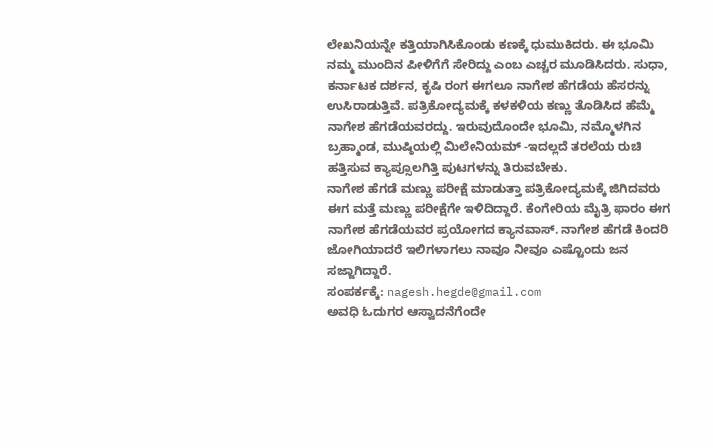ಲೇಖನಿಯನ್ನೇ ಕತ್ತಿಯಾಗಿಸಿಕೊಂಡು ಕಣಕ್ಕೆ ಧುಮುಕಿದರು. ಈ ಭೂಮಿ ನಮ್ಮ ಮುಂದಿನ ಪೀಳಿಗೆಗೆ ಸೇರಿದ್ದು ಎಂಬ ಎಚ್ಚರ ಮೂಡಿಸಿದರು. ಸುಧಾ, ಕರ್ನಾಟಕ ದರ್ಶನ, ಕೃಷಿ ರಂಗ ಈಗಲೂ ನಾಗೇಶ ಹೆಗಡೆಯ ಹೆಸರನ್ನು ಉಸಿರಾಡುತ್ತಿವೆ. ಪತ್ರಿಕೋದ್ಯಮಕ್ಕೆ ಕಳಕಳಿಯ ಕಣ್ಣು ತೊಡಿಸಿದ ಹೆಮ್ಮೆ ನಾಗೇಶ ಹೆಗಡೆಯವರದ್ದು. ಇರುವುದೊಂದೇ ಭೂಮಿ, ನಮ್ಮೊಳಗಿನ ಬ್ರಹ್ಮಾಂಡ, ಮುಷ್ಠಿಯಲ್ಲಿ ಮಿಲೇನಿಯಮ್ -ಇದಲ್ಲದೆ ತರಲೆಯ ರುಚಿ ಹತ್ತಿಸುವ ಕ್ಯಾಪ್ಸೂಲಗಿತ್ತಿ ಪುಟಗಳನ್ನು ತಿರುವಬೇಕು.
ನಾಗೇಶ ಹೆಗಡೆ ಮಣ್ಣು ಪರೀಕ್ಷೆ ಮಾಡುತ್ತಾ ಪತ್ರಿಕೋದ್ಯಮಕ್ಕೆ ಜಿಗಿದವರು ಈಗ ಮತ್ತೆ ಮಣ್ಣು ಪರೀಕ್ಷೆಗೇ ಇಳಿದಿದ್ದಾರೆ. ಕೆಂಗೇರಿಯ ಮೈತ್ರಿ ಫಾರಂ ಈಗ ನಾಗೇಶ ಹೆಗಡೆಯವರ ಪ್ರಯೋಗದ ಕ್ಯಾನವಾಸ್. ನಾಗೇಶ ಹೆಗಡೆ ಕಿಂದರಿ ಜೋಗಿಯಾದರೆ ಇಲಿಗಳಾಗಲು ನಾವೂ ನೀವೂ ಎಷ್ಟೊಂದು ಜನ ಸಜ್ಜಾಗಿದ್ದಾರೆ.
ಸಂಪರ್ಕಕ್ಕೆ: nagesh.hegde@gmail.com
ಅವಧಿ ಓದುಗರ ಆಸ್ವಾದನೆಗೆಂದೇ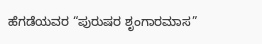ಹೆಗಡೆಯವರ “ಪುರುಷರ ಶೃಂಗಾರಮಾಸ”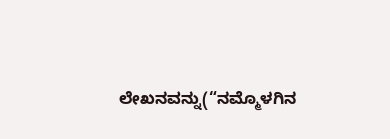ಲೇಖನವನ್ನು(“ನಮ್ಮೊಳಗಿನ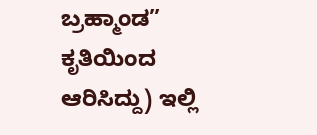ಬ್ರಹ್ಮಾಂಡ” ಕೃತಿಯಿಂದ ಆರಿಸಿದ್ದು) ಇಲ್ಲಿ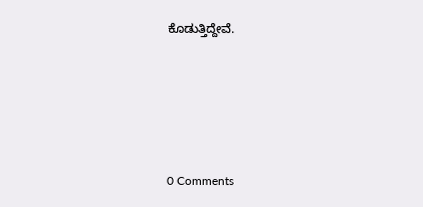ಕೊಡುತ್ತಿದ್ದೇವೆ.





0 Comments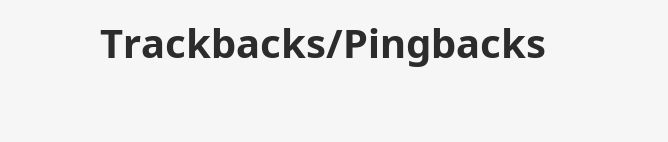Trackbacks/Pingbacks